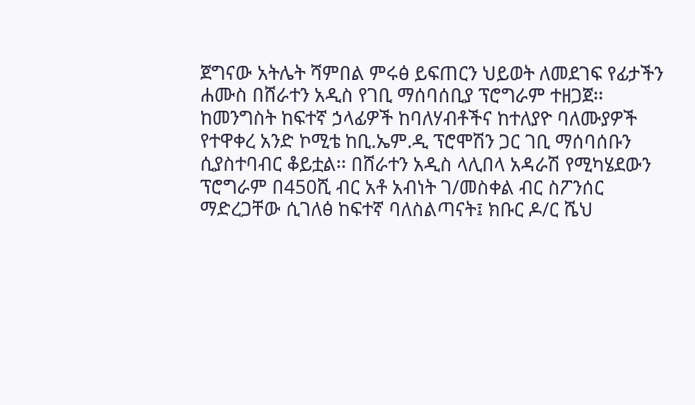ጀግናው አትሌት ሻምበል ምሩፅ ይፍጠርን ህይወት ለመደገፍ የፊታችን ሐሙስ በሸራተን አዲስ የገቢ ማሰባሰቢያ ፕሮግራም ተዘጋጀ፡፡
ከመንግስት ከፍተኛ ኃላፊዎች ከባለሃብቶችና ከተለያዮ ባለሙያዎች የተዋቀረ አንድ ኮሚቴ ከቢ.ኤም.ዲ ፕሮሞሽን ጋር ገቢ ማሰባሰቡን ሲያስተባብር ቆይቷል፡፡ በሸራተን አዲስ ላሊበላ አዳራሽ የሚካሄደውን ፕሮግራም በ450ሺ ብር አቶ አብነት ገ/መስቀል ብር ስፖንሰር ማድረጋቸው ሲገለፅ ከፍተኛ ባለስልጣናት፤ ክቡር ዶ/ር ሼህ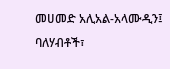መሀመድ አሊአል-አላሙዲን፤ ባለሃብቶች፣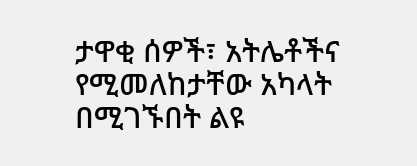ታዋቂ ሰዎች፣ አትሌቶችና የሚመለከታቸው አካላት በሚገኙበት ልዩ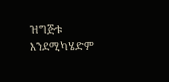ዝግጅቱ እንደሚካሄድም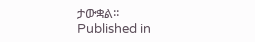ታውቋል፡፡
Published in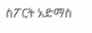ስፖርት አድማስ